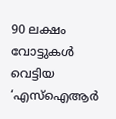90 ലക്ഷം വോട്ടുകള്‍ വെട്ടിയ ‘എസ്‌ഐആര്‍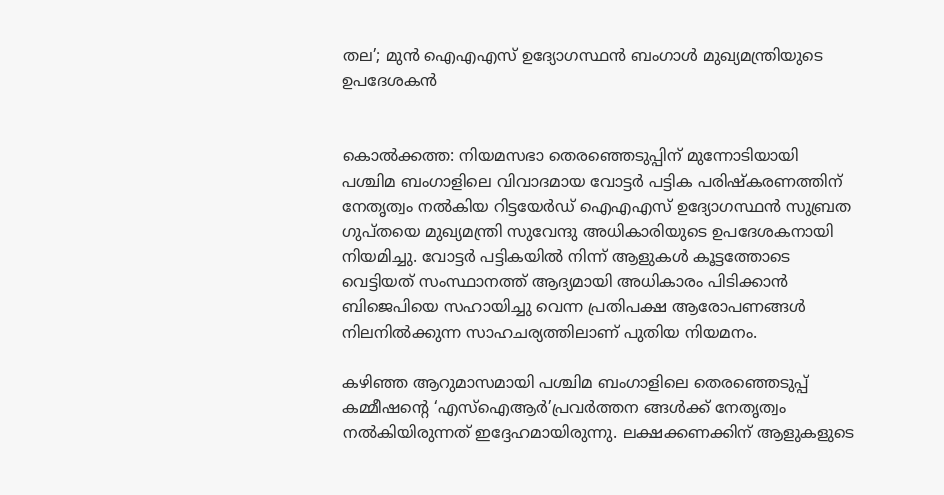തല’; മുന്‍ ഐഎഎസ് ഉദ്യോഗസ്ഥന്‍ ബംഗാള്‍ മുഖ്യമന്ത്രിയുടെ ഉപദേശകന്‍


കൊല്‍ക്കത്ത: നിയമസഭാ തെരഞ്ഞെടുപ്പിന് മുന്നോടിയായി പശ്ചിമ ബംഗാളിലെ വിവാദമായ വോട്ടര്‍ പട്ടിക പരിഷ്‌കരണത്തിന് നേതൃത്വം നല്‍കിയ റിട്ടയേര്‍ഡ് ഐഎഎസ് ഉദ്യോഗസ്ഥന്‍ സുബ്രത ഗുപ്തയെ മുഖ്യമന്ത്രി സുവേന്ദു അധികാരിയുടെ ഉപദേശകനായി നിയമിച്ചു. വോട്ടര്‍ പട്ടികയില്‍ നിന്ന് ആളുകള്‍ കൂട്ടത്തോടെ വെട്ടിയത് സംസ്ഥാനത്ത് ആദ്യമായി അധികാരം പിടിക്കാന്‍ ബിജെപിയെ സഹായിച്ചു വെന്ന പ്രതിപക്ഷ ആരോപണങ്ങള്‍ നിലനില്‍ക്കുന്ന സാഹചര്യത്തിലാണ് പുതിയ നിയമനം.

കഴിഞ്ഞ ആറുമാസമായി പശ്ചിമ ബംഗാളിലെ തെരഞ്ഞെടുപ്പ് കമ്മീഷന്റെ ‘എസ്‌ഐആര്‍’പ്രവര്‍ത്തന ങ്ങള്‍ക്ക് നേതൃത്വം നല്‍കിയിരുന്നത് ഇദ്ദേഹമായിരുന്നു. ലക്ഷക്കണക്കിന് ആളുകളുടെ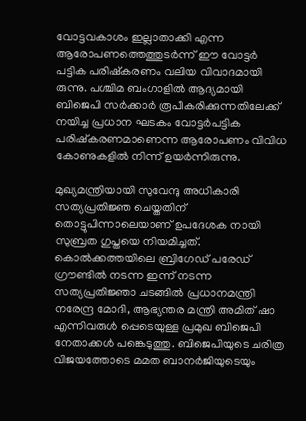വോട്ടവകാശം ഇല്ലാതാക്കി എന്ന ആരോപണത്തെത്തുടര്‍ന്ന് ഈ വോട്ടര്‍ പട്ടിക പരിഷ്‌കരണം വലിയ വിവാദമായി രുന്നു. പശ്ചിമ ബംഗാളില്‍ ആദ്യമായി ബിജെപി സര്‍ക്കാര്‍ രൂപീകരിക്കുന്നതിലേക്ക് നയിച്ച പ്രധാന ഘടകം വോട്ടര്‍പട്ടിക പരിഷ്‌കരണമാണെന്ന ആരോപണം വിവിധ കോണുകളില്‍ നിന്ന് ഉയര്‍ന്നിരുന്നു.

മുഖ്യമന്ത്രിയായി സുവേന്ദു അധികാരി സത്യപ്രതിജ്ഞ ചെയ്തതിന് തൊട്ടുപിന്നാലെയാണ് ഉപദേശക നായി സുബ്രത ഗുപ്തയെ നിയമിച്ചത്. കൊല്‍ക്കത്തയിലെ ബ്രിഗേഡ് പരേഡ് ഗ്രൗണ്ടില്‍ നടന്ന ഇന്ന് നടന്ന സത്യപ്രതിജ്ഞാ ചടങ്ങില്‍ പ്രധാനമന്ത്രി നരേന്ദ്ര മോദി, ആഭ്യന്തര മന്ത്രി അമിത് ഷാ എന്നിവരുള്‍ പ്പെടെയുള്ള പ്രമുഖ ബിജെപി നേതാക്കള്‍ പങ്കെടുത്തു. ബിജെപിയുടെ ചരിത്ര വിജയത്തോടെ മമത ബാനര്‍ജിയുടെയും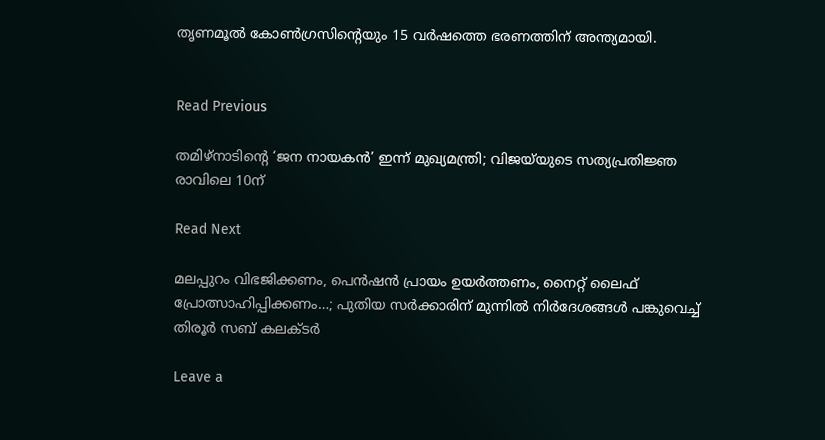തൃണമൂല്‍ കോണ്‍ഗ്രസിന്റെയും 15 വര്‍ഷത്തെ ഭരണത്തിന് അന്ത്യമായി.


Read Previous

തമിഴ്നാടിന്റെ ‘ജന നായകൻ’ ഇന്ന് മുഖ്യമന്ത്രി; വിജയ്‌യുടെ സത്യപ്രതിജ്ഞ രാവിലെ 10ന്

Read Next

മലപ്പുറം വിഭജിക്കണം, പെൻഷൻ പ്രായം ഉയർത്തണം, നൈറ്റ് ലൈഫ് പ്രോത്സാഹിപ്പിക്കണം…; പുതിയ സർക്കാരിന് മുന്നിൽ നിർദേശങ്ങൾ പങ്കുവെച്ച് തിരൂർ സബ് കലക്ടർ

Leave a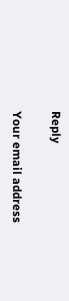Reply

Your email address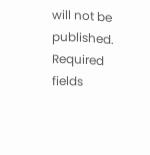will not be published. Required fields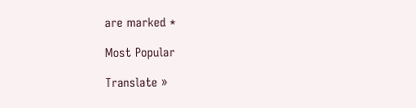are marked *

Most Popular

Translate »